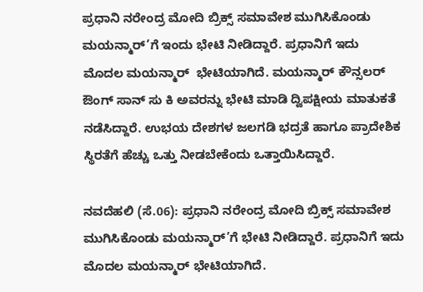ಪ್ರಧಾನಿ ನರೇಂದ್ರ ಮೋದಿ ಬ್ರಿಕ್ಸ್ ಸಮಾವೇಶ ಮುಗಿಸಿಕೊಂಡು ಮಯನ್ಮಾರ್’ಗೆ ಇಂದು ಭೇಟಿ ನೀಡಿದ್ದಾರೆ. ಪ್ರಧಾನಿಗೆ ಇದು ಮೊದಲ ‍ಮಯನ್ಮಾರ್  ಭೇಟಿಯಾಗಿದೆ. ಮಯನ್ಮಾರ್ ಕೌನ್ಸಲರ್ ಔಂಗ್ ಸಾನ್ ಸು ಕಿ ಅವರನ್ನು ಭೇಟಿ ಮಾಡಿ ದ್ವಿಪಕ್ಷೀಯ ಮಾತುಕತೆ ನಡೆಸಿದ್ದಾರೆ. ಉಭಯ ದೇಶಗಳ ಜಲಗಡಿ ಭದ್ರತೆ ಹಾಗೂ ಪ್ರಾದೇಶಿಕ ಸ್ಥಿರತೆಗೆ ಹೆಚ್ಚು ಒತ್ತು ನೀಡಬೇಕೆಂದು ಒತ್ತಾಯಿಸಿದ್ದಾರೆ.

ನವದೆಹಲಿ (ಸೆ.06): ಪ್ರಧಾನಿ ನರೇಂದ್ರ ಮೋದಿ ಬ್ರಿಕ್ಸ್ ಸಮಾವೇಶ ಮುಗಿಸಿಕೊಂಡು ಮಯನ್ಮಾರ್’ಗೆ ಭೇಟಿ ನೀಡಿದ್ದಾರೆ. ಪ್ರಧಾನಿಗೆ ಇದು ಮೊದಲ ‍ಮಯನ್ಮಾರ್ ಭೇಟಿಯಾಗಿದೆ.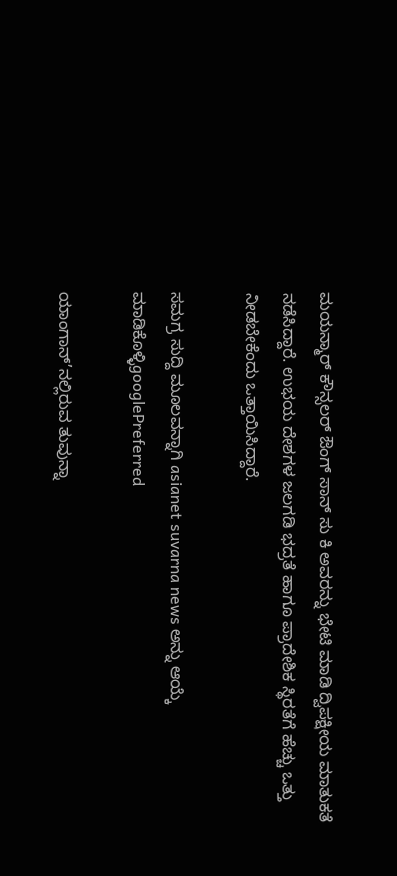ಮಯನ್ಮಾರ್ ಕೌನ್ಸಲರ್ ಔಂಗ್ ಸಾನ್ ಸು ಕಿ ಅವರನ್ನು ಭೇಟಿ ಮಾಡಿ ದ್ವಿಪಕ್ಷೀಯ ಮಾತುಕತೆ ನಡೆಸಿದ್ದಾರೆ. ಉಭಯ ದೇಶಗಳ ಜಲಗಡಿ ಭದ್ರತೆ ಹಾಗೂ ಪ್ರಾದೇಶಿಕ ಸ್ಥಿರತೆಗೆ ಹೆಚ್ಚು ಒತ್ತು ನೀಡಬೇಕೆಂದು ಒತ್ತಾಯಿಸಿದ್ದಾರೆ.

ಸಮಗ್ರ ಸುದ್ದಿ ಮೂಲವನ್ನಾಗಿ asianet suvarna news ಅನ್ನು ಆಯ್ಕೆ ಮಾಡಿಕೊಳ್ಳಿgooglePreferred

ಯಾಂಗಾನ್’ನಲ್ಲಿರುವ ತುವುನ್ನಾ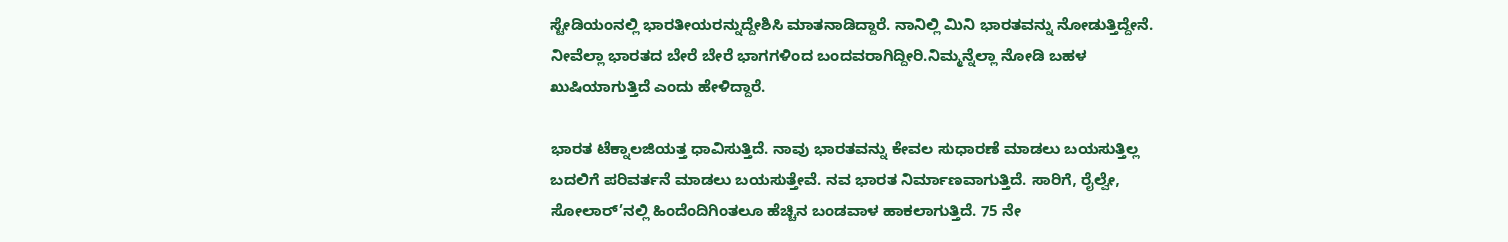ಸ್ಟೇಡಿಯಂನಲ್ಲಿ ಭಾರತೀಯರನ್ನುದ್ದೇಶಿಸಿ ಮಾತನಾಡಿದ್ದಾರೆ. ನಾನಿಲ್ಲಿ ಮಿನಿ ಭಾರತವನ್ನು ನೋಡುತ್ತಿದ್ದೇನೆ. ನೀವೆಲ್ಲಾ ಭಾರತದ ಬೇರೆ ಬೇರೆ ಭಾಗಗಳಿಂದ ಬಂದವರಾಗಿದ್ದೀರಿ.ನಿಮ್ಮನ್ನೆಲ್ಲಾ ನೋಡಿ ಬಹಳ ಖುಷಿಯಾಗುತ್ತಿದೆ ಎಂದು ಹೇಳಿದ್ದಾರೆ.

ಭಾರತ ಟೆಕ್ನಾಲಜಿಯತ್ತ ಧಾವಿಸುತ್ತಿದೆ. ನಾವು ಭಾರತವನ್ನು ಕೇವಲ ಸುಧಾರಣೆ ಮಾಡಲು ಬಯಸುತ್ತಿಲ್ಲ ಬದಲಿಗೆ ಪರಿವರ್ತನೆ ಮಾಡಲು ಬಯಸುತ್ತೇವೆ. ನವ ಭಾರತ ನಿರ್ಮಾಣವಾಗುತ್ತಿದೆ. ಸಾರಿಗೆ, ರೈಲ್ವೇ, ಸೋಲಾರ್’ನಲ್ಲಿ ಹಿಂದೆಂದಿಗಿಂತಲೂ ಹೆಚ್ಚಿನ ಬಂಡವಾಳ ಹಾಕಲಾಗುತ್ತಿದೆ. 75 ನೇ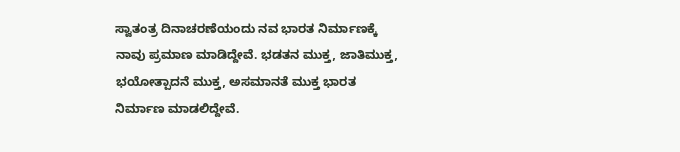ಸ್ವಾತಂತ್ರ ದಿನಾಚರಣೆಯಂದು ನವ ಭಾರತ ನಿರ್ಮಾಣಕ್ಕೆ ನಾವು ಪ್ರಮಾಣ ಮಾಡಿದ್ದೇವೆ. ಭಡತನ ಮುಕ್ತ, ಜಾತಿಮುಕ್ತ, ಭಯೋತ್ಪಾದನೆ ಮುಕ್ತ, ಅಸಮಾನತೆ ಮುಕ್ತ ಭಾರತ ನಿರ್ಮಾಣ ಮಾಡಲಿದ್ದೇವೆ.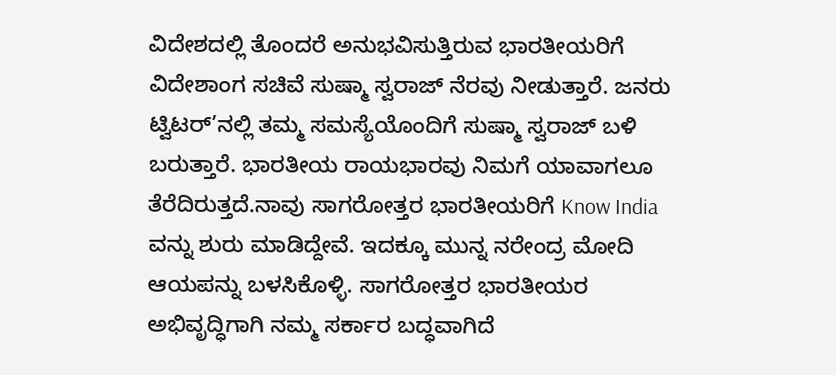ವಿದೇಶದಲ್ಲಿ ತೊಂದರೆ ಅನುಭವಿಸುತ್ತಿರುವ ಭಾರತೀಯರಿಗೆ ವಿದೇಶಾಂಗ ಸಚಿವೆ ಸುಷ್ಮಾ ಸ್ವರಾಜ್ ನೆರವು ನೀಡುತ್ತಾರೆ. ಜನರು ಟ್ವಿಟರ್’ನಲ್ಲಿ ತಮ್ಮ ಸಮಸ್ಯೆಯೊಂದಿಗೆ ಸುಷ್ಮಾ ಸ್ವರಾಜ್ ಬಳಿ ಬರುತ್ತಾರೆ. ಭಾರತೀಯ ರಾಯಭಾರವು ನಿಮಗೆ ಯಾವಾಗಲೂ ತೆರೆದಿರುತ್ತದೆ.ನಾವು ಸಾಗರೋತ್ತರ ಭಾರತೀಯರಿಗೆ Know India ವನ್ನು ಶುರು ಮಾಡಿದ್ದೇವೆ. ಇದಕ್ಕೂ ಮುನ್ನ ನರೇಂದ್ರ ಮೋದಿ ಆಯಪನ್ನು ಬಳಸಿಕೊಳ್ಳಿ. ಸಾಗರೋತ್ತರ ಭಾರತೀಯರ ಅಭಿವೃದ್ಧಿಗಾಗಿ ನಮ್ಮ ಸರ್ಕಾರ ಬದ್ಧವಾಗಿದೆ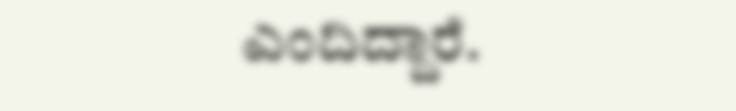ಎಂದಿದ್ದಾರೆ.